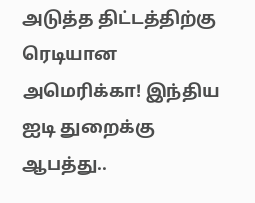அடுத்த திட்டத்திற்கு ரெடியான அமெரிக்கா! இந்திய ஐடி துறைக்கு ஆபத்து..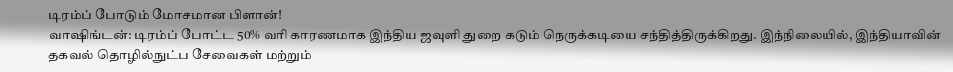டிரம்ப் போடும் மோசமான பிளான்!
வாஷிங்டன்: டிரம்ப் போட்ட 50% வரி காரணமாக இந்திய ஜவுளி துறை கடும் நெருக்கடியை சந்தித்திருக்கிறது. இந்நிலையில், இந்தியாவின் தகவல் தொழில்நுட்ப சேவைகள் மற்றும்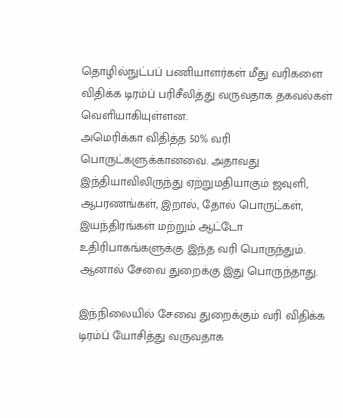தொழில்நுட்பப் பணியாளர்கள் மீது வரிகளை விதிக்க டிரம்ப் பரிசீலித்து வருவதாக தகவல்கள் வெளியாகியுள்ளன.
அமெரிக்கா விதித்த 50% வரி பொருட்களுக்கானவை. அதாவது இந்தியாவிலிருந்து ஏற்றுமதியாகும் ஜவுளி, ஆபரணங்கள், இறால், தோல் பொருட்கள், இயந்திரங்கள் மற்றும் ஆட்டோ உதிரிபாகங்களுக்கு இந்த வரி பொருந்தும். ஆனால் சேவை துறைக்கு இது பொருந்தாது.

இந்நிலையில் சேவை துறைக்கும் வரி விதிக்க டிரம்ப் யோசித்து வருவதாக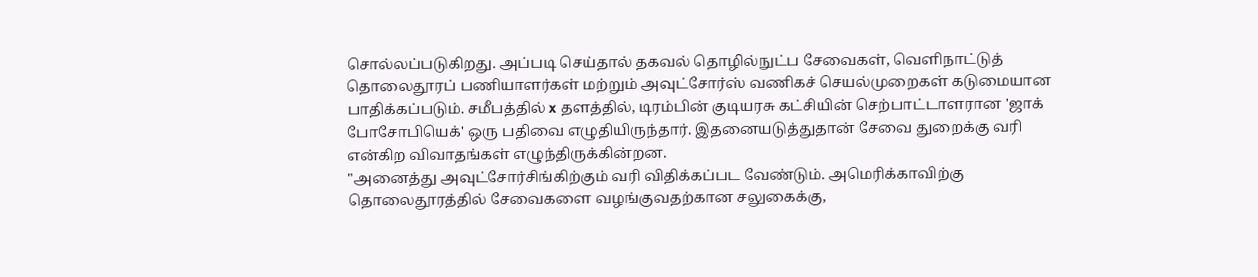சொல்லப்படுகிறது. அப்படி செய்தால் தகவல் தொழில்நுட்ப சேவைகள், வெளிநாட்டுத் தொலைதூரப் பணியாளர்கள் மற்றும் அவுட்சோர்ஸ் வணிகச் செயல்முறைகள் கடுமையான பாதிக்கப்படும். சமீபத்தில் x தளத்தில், டிரம்பின் குடியரசு கட்சியின் செற்பாட்டாளரான 'ஜாக் போசோபியெக்' ஒரு பதிவை எழுதியிருந்தார். இதனையடுத்துதான் சேவை துறைக்கு வரி என்கிற விவாதங்கள் எழுந்திருக்கின்றன.
"அனைத்து அவுட்சோர்சிங்கிற்கும் வரி விதிக்கப்பட வேண்டும். அமெரிக்காவிற்கு தொலைதூரத்தில் சேவைகளை வழங்குவதற்கான சலுகைக்கு,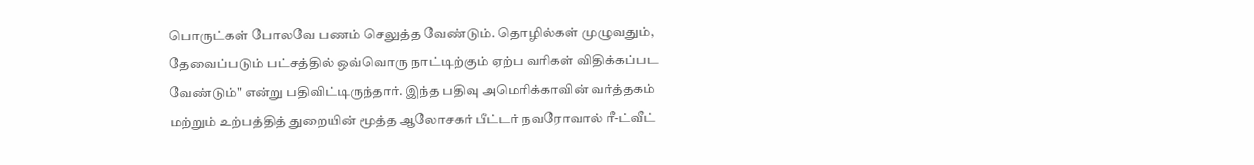பொருட்கள் போலவே பணம் செலுத்த வேண்டும். தொழில்கள் முழுவதும், தேவைப்படும் பட்சத்தில் ஒவ்வொரு நாட்டிற்கும் ஏற்ப வரிகள் விதிக்கப்பட வேண்டும்" என்று பதிவிட்டிருந்தார். இந்த பதிவு அமெரிக்காவின் வர்த்தகம் மற்றும் உற்பத்தித் துறையின் மூத்த ஆலோசகர் பீட்டர் நவரோவால் ரீ-ட்வீட்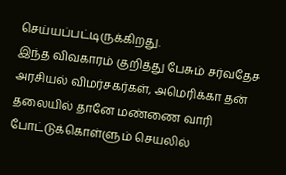செய்யப்பட்டிருக்கிறது.
இந்த விவகாரம் குறித்து பேசும் சர்வதேச அரசியல் விமர்சகர்கள், அமெரிக்கா தன் தலையில் தானே மண்ணை வாரி போட்டுக்கொள்ளும் செயலில்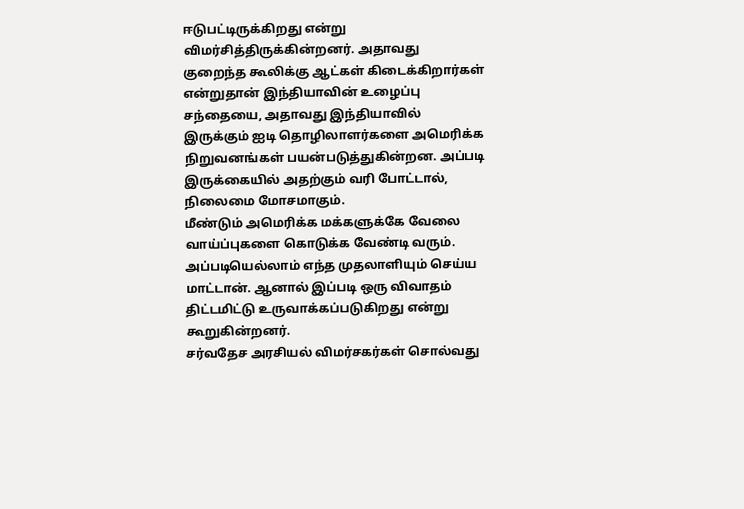ஈடுபட்டிருக்கிறது என்று விமர்சித்திருக்கின்றனர். அதாவது குறைந்த கூலிக்கு ஆட்கள் கிடைக்கிறார்கள் என்றுதான் இந்தியாவின் உழைப்பு சந்தையை, அதாவது இந்தியாவில் இருக்கும் ஐடி தொழிலாளர்களை அமெரிக்க நிறுவனங்கள் பயன்படுத்துகின்றன. அப்படி இருக்கையில் அதற்கும் வரி போட்டால், நிலைமை மோசமாகும்.
மீண்டும் அமெரிக்க மக்களுக்கே வேலை வாய்ப்புகளை கொடுக்க வேண்டி வரும். அப்படியெல்லாம் எந்த முதலாளியும் செய்ய மாட்டான். ஆனால் இப்படி ஒரு விவாதம் திட்டமிட்டு உருவாக்கப்படுகிறது என்று கூறுகின்றனர்.
சர்வதேச அரசியல் விமர்சகர்கள் சொல்வது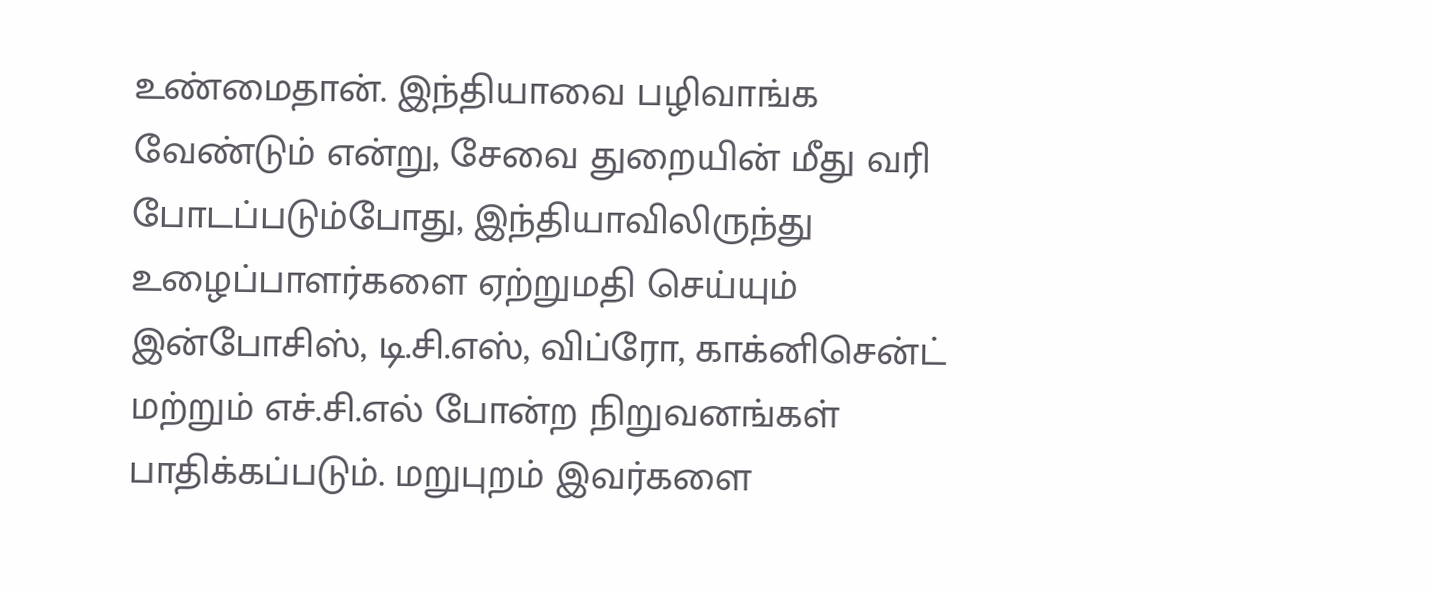உண்மைதான். இந்தியாவை பழிவாங்க வேண்டும் என்று, சேவை துறையின் மீது வரி போடப்படும்போது, இந்தியாவிலிருந்து உழைப்பாளர்களை ஏற்றுமதி செய்யும் இன்போசிஸ், டி.சி.எஸ், விப்ரோ, காக்னிசென்ட் மற்றும் எச்.சி.எல் போன்ற நிறுவனங்கள் பாதிக்கப்படும். மறுபுறம் இவர்களை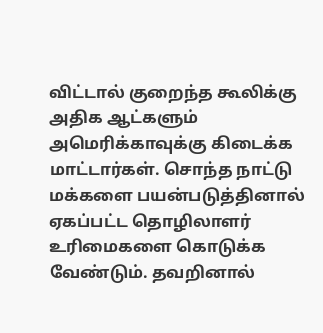விட்டால் குறைந்த கூலிக்கு அதிக ஆட்களும் அமெரிக்காவுக்கு கிடைக்க மாட்டார்கள். சொந்த நாட்டு மக்களை பயன்படுத்தினால் ஏகப்பட்ட தொழிலாளர் உரிமைகளை கொடுக்க வேண்டும். தவறினால்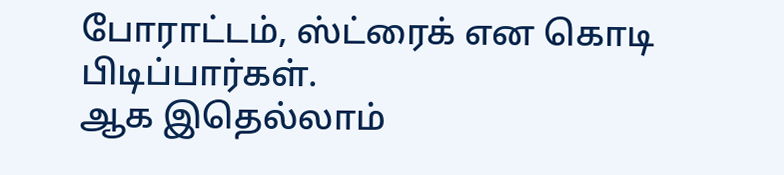போராட்டம், ஸ்ட்ரைக் என கொடி பிடிப்பார்கள்.
ஆக இதெல்லாம்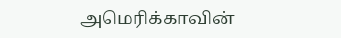அமெரிக்காவின்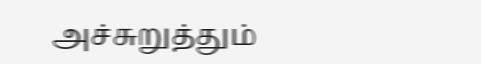அச்சுறுத்தும்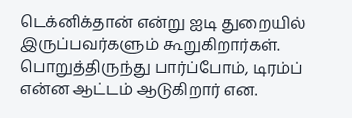டெக்னிக்தான் என்று ஐடி துறையில் இருப்பவர்களும் கூறுகிறார்கள். பொறுத்திருந்து பார்ப்போம், டிரம்ப் என்ன ஆட்டம் ஆடுகிறார் என.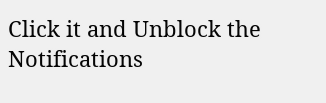Click it and Unblock the Notifications